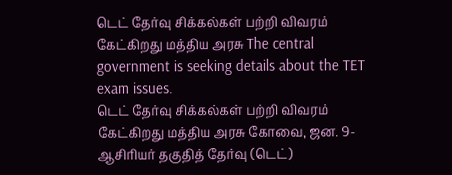டெட் தேர்வு சிக்கல்கள் பற்றி விவரம் கேட்கிறது மத்திய அரசு The central government is seeking details about the TET exam issues.
டெட் தேர்வு சிக்கல்கள் பற்றி விவரம் கேட்கிறது மத்திய அரசு கோவை, ஜன. 9-
ஆசிரியர் தகுதித் தேர்வு (டெட்)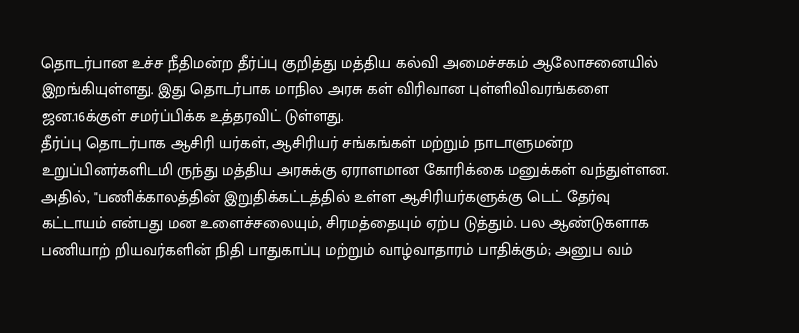தொடர்பான உச்ச நீதிமன்ற தீர்ப்பு குறித்து மத்திய கல்வி அமைச்சகம் ஆலோசனையில் இறங்கியுள்ளது. இது தொடர்பாக மாநில அரசு கள் விரிவான புள்ளிவிவரங்களை ஜன.16க்குள் சமர்ப்பிக்க உத்தரவிட் டுள்ளது.
தீர்ப்பு தொடர்பாக ஆசிரி யர்கள், ஆசிரியர் சங்கங்கள் மற்றும் நாடாளுமன்ற உறுப்பினர்களிடமி ருந்து மத்திய அரசுக்கு ஏராளமான கோரிக்கை மனுக்கள் வந்துள்ளன. அதில், "பணிக்காலத்தின் இறுதிக்கட்டத்தில் உள்ள ஆசிரியர்களுக்கு டெட் தேர்வு கட்டாயம் என்பது மன உளைச்சலையும், சிரமத்தையும் ஏற்ப டுத்தும். பல ஆண்டுகளாக பணியாற் றியவர்களின் நிதி பாதுகாப்பு மற்றும் வாழ்வாதாரம் பாதிக்கும்; அனுப வம்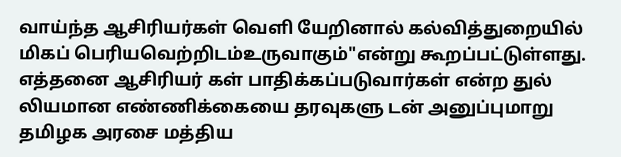வாய்ந்த ஆசிரியர்கள் வெளி யேறினால் கல்வித்துறையில் மிகப் பெரியவெற்றிடம்உருவாகும்"என்று கூறப்பட்டுள்ளது.
எத்தனை ஆசிரியர் கள் பாதிக்கப்படுவார்கள் என்ற துல் லியமான எண்ணிக்கையை தரவுகளு டன் அனுப்புமாறு தமிழக அரசை மத்திய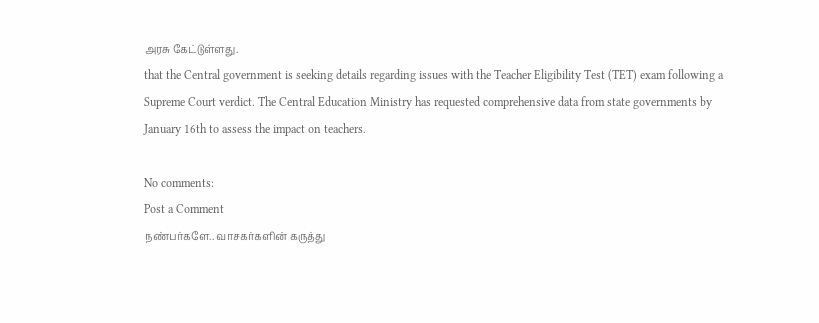அரசு கேட்டுள்ளது.
that the Central government is seeking details regarding issues with the Teacher Eligibility Test (TET) exam following a Supreme Court verdict. The Central Education Ministry has requested comprehensive data from state governments by January 16th to assess the impact on teachers.

No comments:
Post a Comment
நண்பர்களே.. வாசகர்களின் கருத்து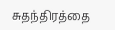சுதந்திரத்தை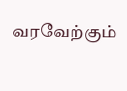வரவேற்கும்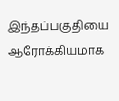இந்தப்பகுதியை ஆரோக்கியமாக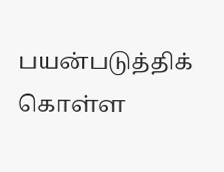பயன்படுத்திக் கொள்ள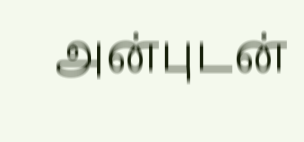அன்புடன்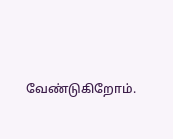வேண்டுகிறோம்.